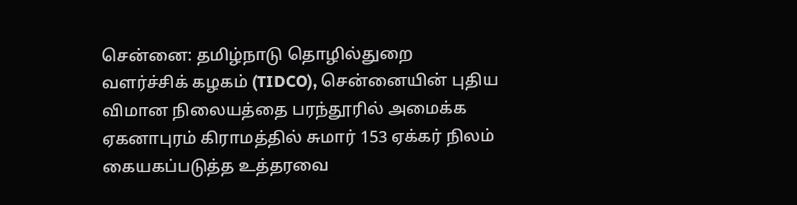சென்னை: தமிழ்நாடு தொழில்துறை வளர்ச்சிக் கழகம் (TIDCO), சென்னையின் புதிய விமான நிலையத்தை பரந்தூரில் அமைக்க ஏகனாபுரம் கிராமத்தில் சுமார் 153 ஏக்கர் நிலம் கையகப்படுத்த உத்தரவை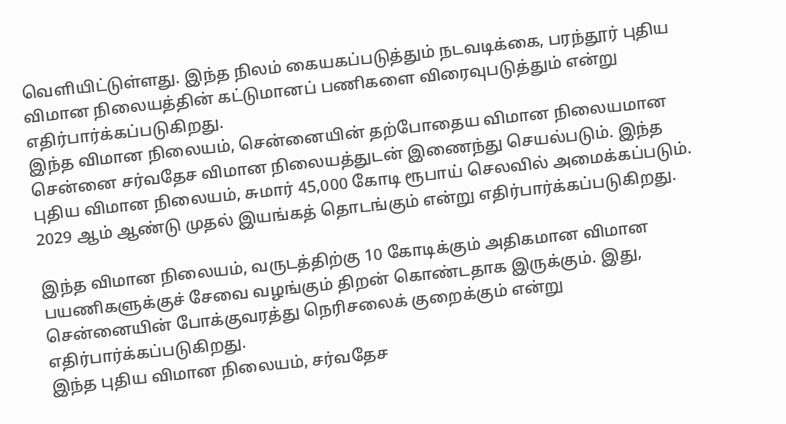வெளியிட்டுள்ளது. இந்த நிலம் கையகப்படுத்தும் நடவடிக்கை, பரந்தூர் புதிய விமான நிலையத்தின் கட்டுமானப் பணிகளை விரைவுபடுத்தும் என்று எதிர்பார்க்கப்படுகிறது.
இந்த விமான நிலையம், சென்னையின் தற்போதைய விமான நிலையமான சென்னை சர்வதேச விமான நிலையத்துடன் இணைந்து செயல்படும். இந்த புதிய விமான நிலையம், சுமார் 45,000 கோடி ரூபாய் செலவில் அமைக்கப்படும். 2029 ஆம் ஆண்டு முதல் இயங்கத் தொடங்கும் என்று எதிர்பார்க்கப்படுகிறது.

இந்த விமான நிலையம், வருடத்திற்கு 10 கோடிக்கும் அதிகமான விமான பயணிகளுக்குச் சேவை வழங்கும் திறன் கொண்டதாக இருக்கும். இது, சென்னையின் போக்குவரத்து நெரிசலைக் குறைக்கும் என்று எதிர்பார்க்கப்படுகிறது.
இந்த புதிய விமான நிலையம், சர்வதேச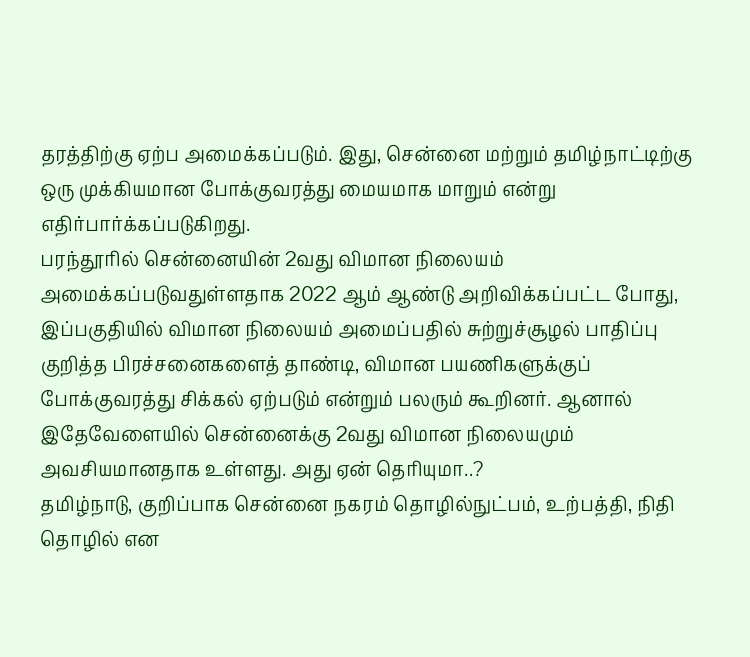தரத்திற்கு ஏற்ப அமைக்கப்படும். இது, சென்னை மற்றும் தமிழ்நாட்டிற்கு ஒரு முக்கியமான போக்குவரத்து மையமாக மாறும் என்று எதிர்பார்க்கப்படுகிறது.
பரந்தூரில் சென்னையின் 2வது விமான நிலையம் அமைக்கப்படுவதுள்ளதாக 2022 ஆம் ஆண்டு அறிவிக்கப்பட்ட போது, இப்பகுதியில் விமான நிலையம் அமைப்பதில் சுற்றுச்சூழல் பாதிப்பு குறித்த பிரச்சனைகளைத் தாண்டி, விமான பயணிகளுக்குப் போக்குவரத்து சிக்கல் ஏற்படும் என்றும் பலரும் கூறினர். ஆனால் இதேவேளையில் சென்னைக்கு 2வது விமான நிலையமும் அவசியமானதாக உள்ளது. அது ஏன் தெரியுமா..?
தமிழ்நாடு, குறிப்பாக சென்னை நகரம் தொழில்நுட்பம், உற்பத்தி, நிதி தொழில் என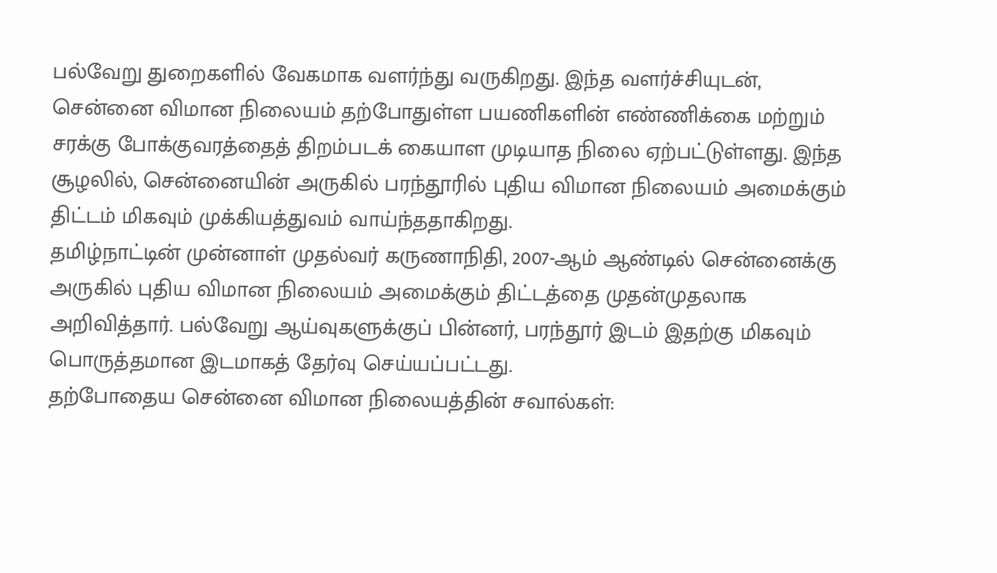பல்வேறு துறைகளில் வேகமாக வளர்ந்து வருகிறது. இந்த வளர்ச்சியுடன், சென்னை விமான நிலையம் தற்போதுள்ள பயணிகளின் எண்ணிக்கை மற்றும் சரக்கு போக்குவரத்தைத் திறம்படக் கையாள முடியாத நிலை ஏற்பட்டுள்ளது. இந்த சூழலில், சென்னையின் அருகில் பரந்தூரில் புதிய விமான நிலையம் அமைக்கும் திட்டம் மிகவும் முக்கியத்துவம் வாய்ந்ததாகிறது.
தமிழ்நாட்டின் முன்னாள் முதல்வர் கருணாநிதி, 2007-ஆம் ஆண்டில் சென்னைக்கு அருகில் புதிய விமான நிலையம் அமைக்கும் திட்டத்தை முதன்முதலாக அறிவித்தார். பல்வேறு ஆய்வுகளுக்குப் பின்னர், பரந்தூர் இடம் இதற்கு மிகவும் பொருத்தமான இடமாகத் தேர்வு செய்யப்பட்டது.
தற்போதைய சென்னை விமான நிலையத்தின் சவால்கள்: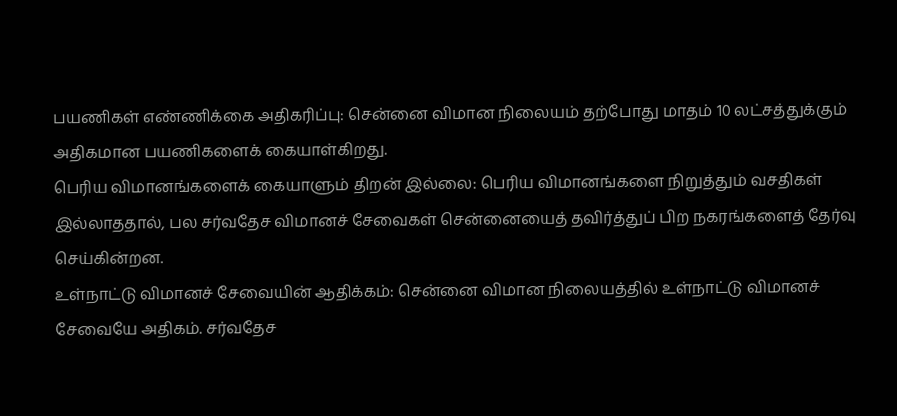பயணிகள் எண்ணிக்கை அதிகரிப்பு: சென்னை விமான நிலையம் தற்போது மாதம் 10 லட்சத்துக்கும் அதிகமான பயணிகளைக் கையாள்கிறது.
பெரிய விமானங்களைக் கையாளும் திறன் இல்லை: பெரிய விமானங்களை நிறுத்தும் வசதிகள் இல்லாததால், பல சர்வதேச விமானச் சேவைகள் சென்னையைத் தவிர்த்துப் பிற நகரங்களைத் தேர்வு செய்கின்றன.
உள்நாட்டு விமானச் சேவையின் ஆதிக்கம்: சென்னை விமான நிலையத்தில் உள்நாட்டு விமானச் சேவையே அதிகம். சர்வதேச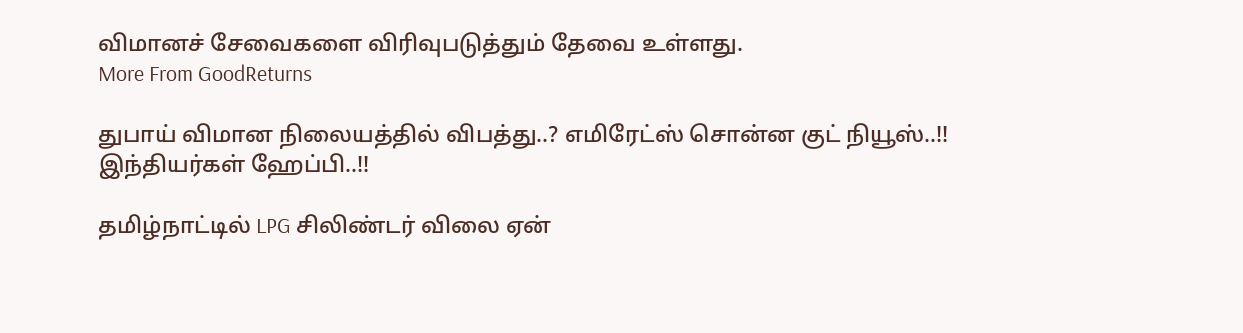விமானச் சேவைகளை விரிவுபடுத்தும் தேவை உள்ளது.
More From GoodReturns

துபாய் விமான நிலையத்தில் விபத்து..? எமிரேட்ஸ் சொன்ன குட் நியூஸ்..!! இந்தியர்கள் ஹேப்பி..!!

தமிழ்நாட்டில் LPG சிலிண்டர் விலை ஏன்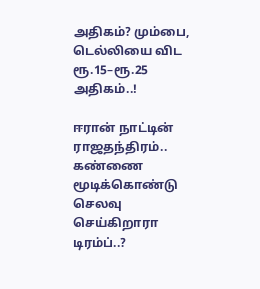அதிகம்? மும்பை, டெல்லியை விட ரூ.15–ரூ.25 அதிகம்..!

ஈரான் நாட்டின் ராஜதந்திரம்.. கண்ணை மூடிக்கொண்டு செலவு செய்கிறாரா டிரம்ப்..?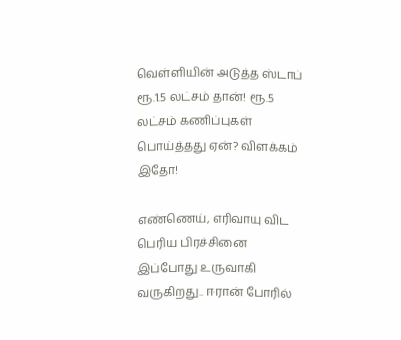வெள்ளியின் அடுத்த ஸ்டாப் ரூ.1.5 லட்சம் தான்! ரூ.5 லட்சம் கணிப்புகள் பொய்த்தது ஏன்? விளக்கம் இதோ!

எண்ணெய், எரிவாயு விட பெரிய பிரச்சினை இப்போது உருவாகி வருகிறது.. ஈரான் போரில்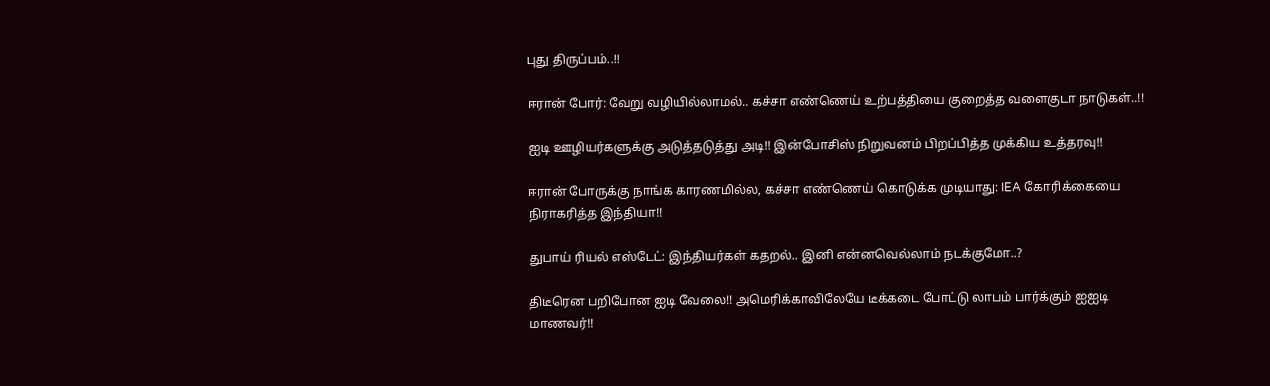புது திருப்பம்..!!

ஈரான் போர்: வேறு வழியில்லாமல்.. கச்சா எண்ணெய் உற்பத்தியை குறைத்த வளைகுடா நாடுகள்..!!

ஐடி ஊழியர்களுக்கு அடுத்தடுத்து அடி!! இன்போசிஸ் நிறுவனம் பிறப்பித்த முக்கிய உத்தரவு!!

ஈரான் போருக்கு நாங்க காரணமில்ல, கச்சா எண்ணெய் கொடுக்க முடியாது: IEA கோரிக்கையை நிராகரித்த இந்தியா!!

துபாய் ரியல் எஸ்டேட்: இந்தியர்கள் கதறல்.. இனி என்னவெல்லாம் நடக்குமோ..?

திடீரென பறிபோன ஐடி வேலை!! அமெரிக்காவிலேயே டீக்கடை போட்டு லாபம் பார்க்கும் ஐஐடி மாணவர்!!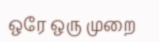ஒரே ஒரு முறை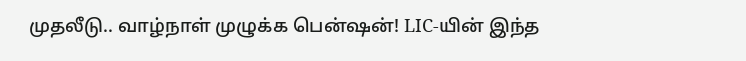முதலீடு.. வாழ்நாள் முழுக்க பென்ஷன்! LIC-யின் இந்த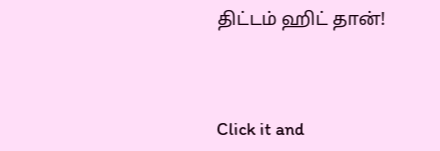திட்டம் ஹிட் தான்!



Click it and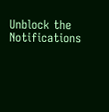Unblock the Notifications